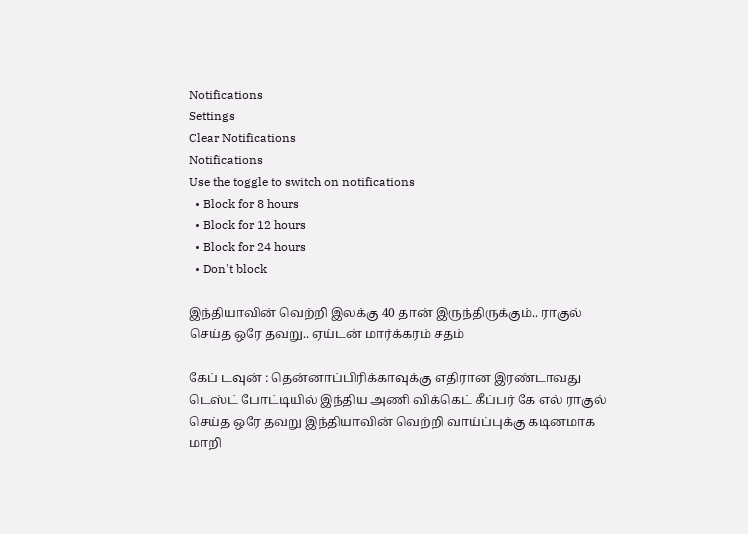Notifications
Settings
Clear Notifications
Notifications
Use the toggle to switch on notifications
  • Block for 8 hours
  • Block for 12 hours
  • Block for 24 hours
  • Don't block

இந்தியாவின் வெற்றி இலக்கு 40 தான் இருந்திருக்கும்.. ராகுல் செய்த ஒரே தவறு.. ஏய்டன் மார்க்கரம் சதம்

கேப் டவுன் : தென்னாப்பிரிக்காவுக்கு எதிரான இரண்டாவது டெஸ்ட் போட்டியில் இந்திய அணி விக்கெட் கீப்பர் கே எல் ராகுல் செய்த ஒரே தவறு இந்தியாவின் வெற்றி வாய்ப்புக்கு கடினமாக மாறி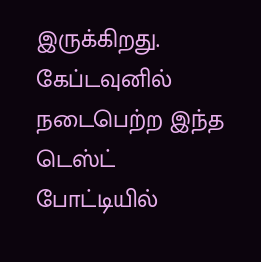இருக்கிறது. கேப்டவுனில் நடைபெற்ற இந்த டெஸ்ட் போட்டியில்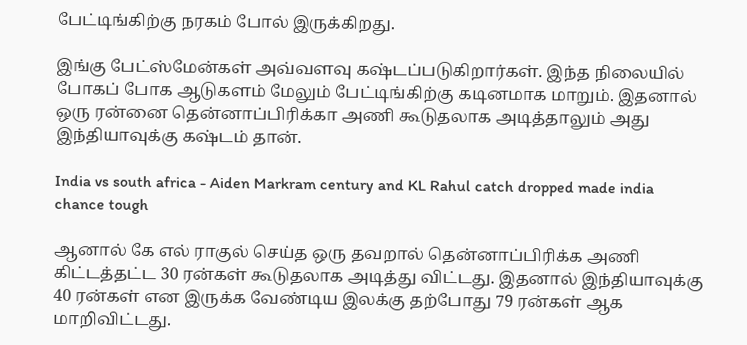பேட்டிங்கிற்கு நரகம் போல் இருக்கிறது.

இங்கு பேட்ஸ்மேன்கள் அவ்வளவு கஷ்டப்படுகிறார்கள். இந்த நிலையில் போகப் போக ஆடுகளம் மேலும் பேட்டிங்கிற்கு கடினமாக மாறும். இதனால் ஒரு ரன்னை தென்னாப்பிரிக்கா அணி கூடுதலாக அடித்தாலும் அது இந்தியாவுக்கு கஷ்டம் தான்.

India vs south africa - Aiden Markram century and KL Rahul catch dropped made india chance tough

ஆனால் கே எல் ராகுல் செய்த ஒரு தவறால் தென்னாப்பிரிக்க அணி கிட்டத்தட்ட 30 ரன்கள் கூடுதலாக அடித்து விட்டது. இதனால் இந்தியாவுக்கு 40 ரன்கள் என இருக்க வேண்டிய இலக்கு தற்போது 79 ரன்கள் ஆக மாறிவிட்டது.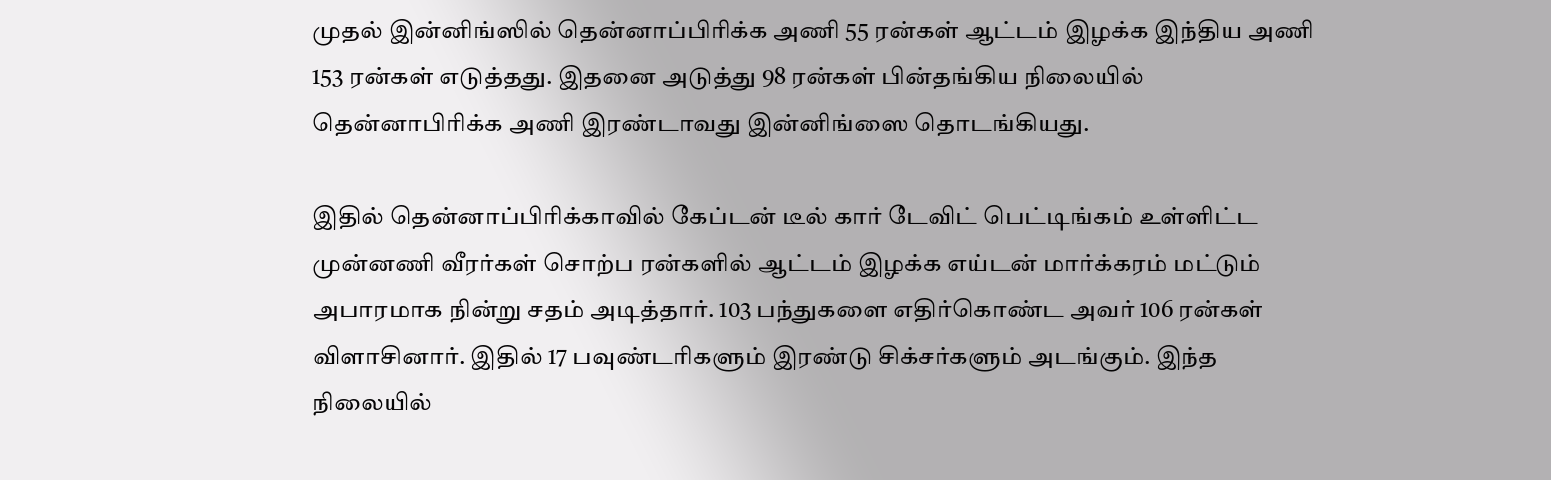முதல் இன்னிங்ஸில் தென்னாப்பிரிக்க அணி 55 ரன்கள் ஆட்டம் இழக்க இந்திய அணி 153 ரன்கள் எடுத்தது. இதனை அடுத்து 98 ரன்கள் பின்தங்கிய நிலையில் தென்னாபிரிக்க அணி இரண்டாவது இன்னிங்ஸை தொடங்கியது.

இதில் தென்னாப்பிரிக்காவில் கேப்டன் டீல் கார் டேவிட் பெட்டிங்கம் உள்ளிட்ட முன்னணி வீரர்கள் சொற்ப ரன்களில் ஆட்டம் இழக்க எய்டன் மார்க்கரம் மட்டும் அபாரமாக நின்று சதம் அடித்தார். 103 பந்துகளை எதிர்கொண்ட அவர் 106 ரன்கள் விளாசினார். இதில் 17 பவுண்டரிகளும் இரண்டு சிக்சர்களும் அடங்கும். இந்த நிலையில்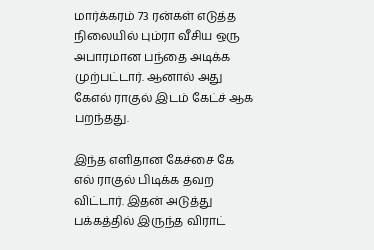மார்க்கரம் 73 ரன்கள் எடுத்த நிலையில் பும்ரா வீசிய ஒரு அபாரமான பந்தை அடிக்க முற்பட்டார். ஆனால் அது கேஎல் ராகுல் இடம் கேட்ச் ஆக பறந்தது.

இந்த எளிதான கேச்சை கே எல் ராகுல் பிடிக்க தவற விட்டார். இதன் அடுத்து பக்கத்தில் இருந்த விராட்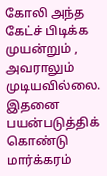கோலி அந்த கேட்ச் பிடிக்க முயன்றும் , அவராலும் முடியவில்லை. இதனை பயன்படுத்திக் கொண்டு மார்க்கரம்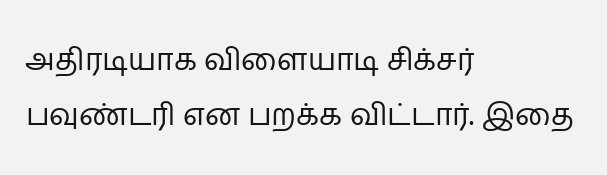அதிரடியாக விளையாடி சிக்சர் பவுண்டரி என பறக்க விட்டார். இதை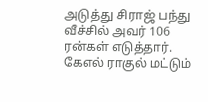அடுத்து சிராஜ் பந்து வீச்சில் அவர் 106 ரன்கள் எடுத்தார். கேஎல் ராகுல் மட்டும்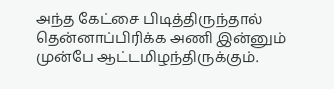அந்த கேட்சை பிடித்திருந்தால் தென்னாப்பிரிக்க அணி இன்னும் முன்பே ஆட்டமிழந்திருக்கும்.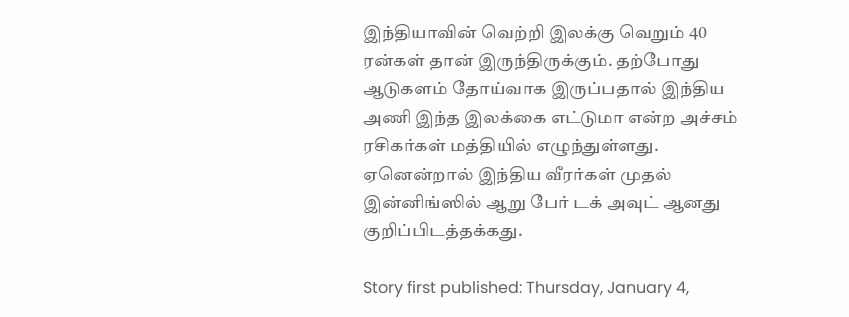இந்தியாவின் வெற்றி இலக்கு வெறும் 40 ரன்கள் தான் இருந்திருக்கும். தற்போது ஆடுகளம் தோய்வாக இருப்பதால் இந்திய அணி இந்த இலக்கை எட்டுமா என்ற அச்சம் ரசிகர்கள் மத்தியில் எழுந்துள்ளது. ஏனென்றால் இந்திய வீரர்கள் முதல் இன்னிங்ஸில் ஆறு பேர் டக் அவுட் ஆனது குறிப்பிடத்தக்கது.

Story first published: Thursday, January 4,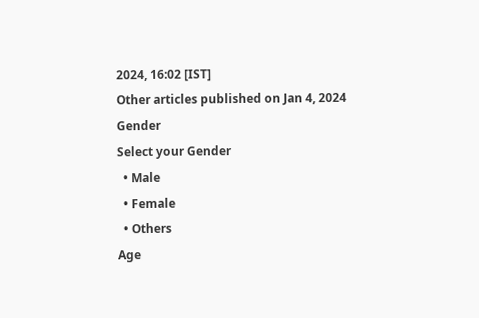2024, 16:02 [IST]
Other articles published on Jan 4, 2024
Gender
Select your Gender
  • Male
  • Female
  • Others
Age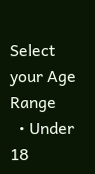Select your Age Range
  • Under 18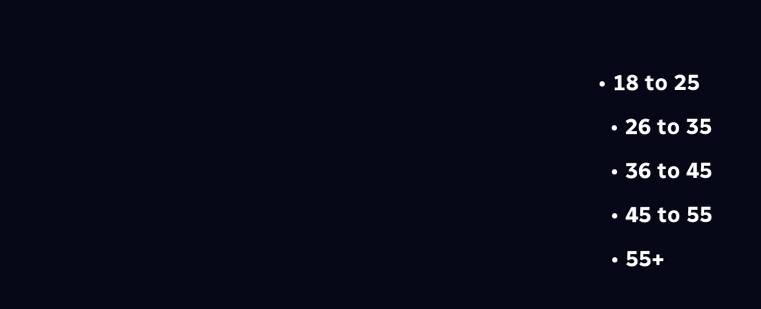• 18 to 25
  • 26 to 35
  • 36 to 45
  • 45 to 55
  • 55+